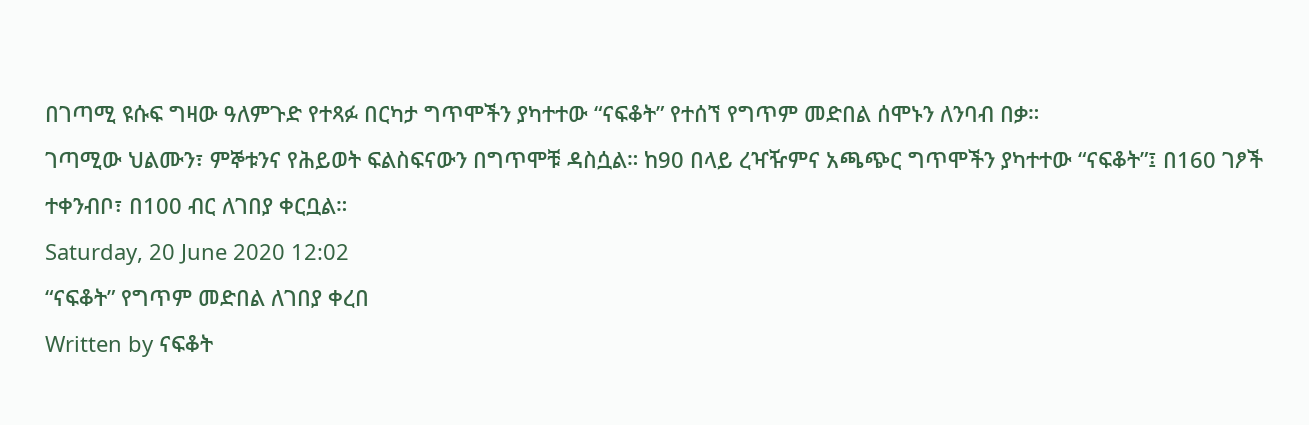በገጣሚ ዩሱፍ ግዛው ዓለምጉድ የተጻፉ በርካታ ግጥሞችን ያካተተው “ናፍቆት” የተሰኘ የግጥም መድበል ሰሞኑን ለንባብ በቃ።
ገጣሚው ህልሙን፣ ምኞቱንና የሕይወት ፍልስፍናውን በግጥሞቹ ዳስሷል። ከ90 በላይ ረዣዥምና አጫጭር ግጥሞችን ያካተተው “ናፍቆት”፤ በ160 ገፆች ተቀንብቦ፣ በ100 ብር ለገበያ ቀርቧል።
Saturday, 20 June 2020 12:02
“ናፍቆት” የግጥም መድበል ለገበያ ቀረበ
Written by ናፍቆት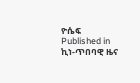ዮሴፍ
Published in
ኪነ-ጥበባዊ ዜና